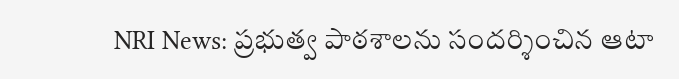NRI News: ప్రభుత్వ పాఠశాలను సందర్శించిన ఆటా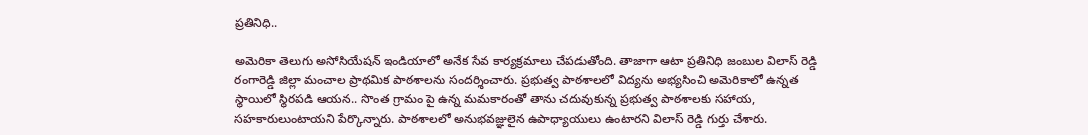ప్రతినిధి..

అమెరికా తెలుగు అసోసియేషన్ ఇండియాలో అనేక సేవ కార్యక్రమాలు చేపడుతోంది. తాజాగా ఆటా ప్రతినిధి జంబుల విలాస్ రెడ్డి రంగారెడ్డి జిల్లా మంచాల ప్రాథమిక పాఠశాలను సందర్శించారు. ప్రభుత్వ పాఠశాలలో విద్యను అభ్యసించి అమెరికాలో ఉన్నత స్థాయిలో స్థిరపడి ఆయన.. సొంత గ్రామం పై ఉన్న మమకారంతో తాను చదువుకున్న ప్రభుత్వ పాఠశాలకు సహాయ, సహకారులుంటాయని పేర్కొన్నారు. పాఠశాలలో అనుభవజ్ఞులైన ఉపాధ్యాయులు ఉంటారని విలాస్ రెడ్డి గుర్తు చేశారు.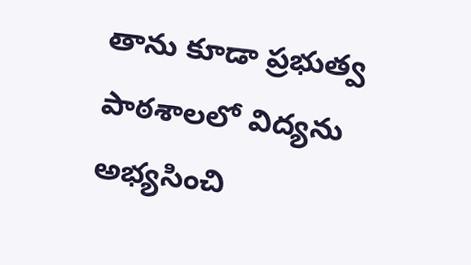తాను కూడా ప్రభుత్వ పాఠశాలలో విద్యను అభ్యసించి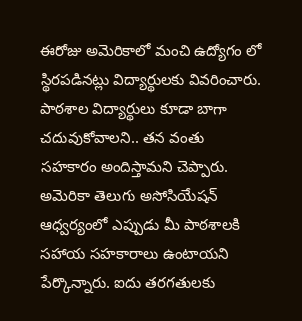ఈరోజు అమెరికాలో మంచి ఉద్యోగం లో స్థిరపడినట్లు విద్యార్థులకు వివరించారు. పాఠశాల విద్యార్థులు కూడా బాగా చదువుకోవాలని.. తన వంతు సహకారం అందిస్తామని చెప్పారు. అమెరికా తెలుగు అసోసియేషన్ ఆధ్వర్యంలో ఎప్పుడు మీ పాఠశాలకి సహాయ సహకారాలు ఉంటాయని పేర్కొన్నారు. ఐదు తరగతులకు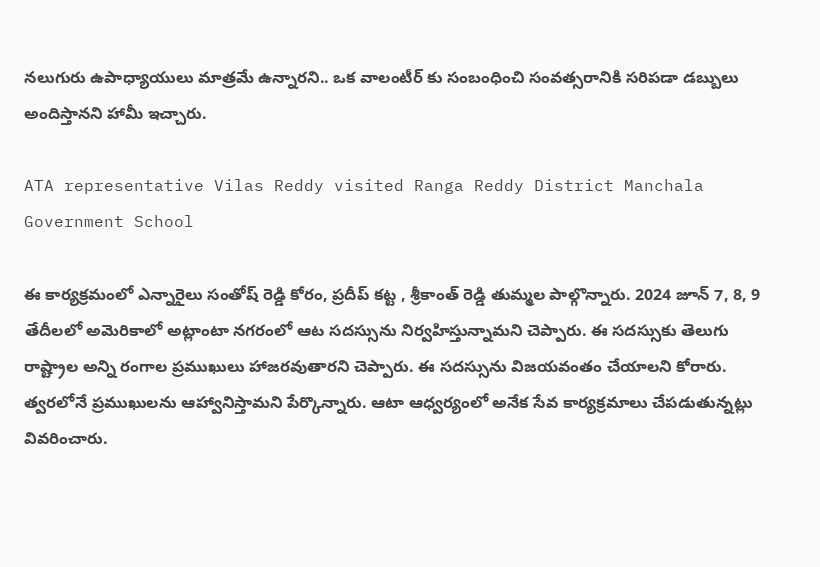నలుగురు ఉపాధ్యాయులు మాత్రమే ఉన్నారని.. ఒక వాలంటీర్ కు సంబంధించి సంవత్సరానికి సరిపడా డబ్బులు అందిస్తానని హామీ ఇచ్చారు.

ATA representative Vilas Reddy visited Ranga Reddy District Manchala Government School

ఈ కార్యక్రమంలో ఎన్నారైలు సంతోష్ రెడ్డి కోరం, ప్రదీప్ కట్ట , శ్రీకాంత్ రెడ్డి తుమ్మల పాల్గొన్నారు. 2024 జూన్ 7, 8, 9 తేదీలలో అమెరికాలో అట్లాంటా నగరంలో ఆట సదస్సును నిర్వహిస్తున్నామని చెప్పారు. ఈ సదస్సుకు తెలుగు రాష్ట్రాల అన్ని రంగాల ప్రముఖులు హాజరవుతారని చెప్పారు. ఈ సదస్సును విజయవంతం చేయాలని కోరారు. త్వరలోనే ప్రముఖులను ఆహ్వానిస్తామని పేర్కొన్నారు. ఆటా ఆధ్వర్యంలో అనేక సేవ కార్యక్రమాలు చేపడుతున్నట్లు వివరించారు.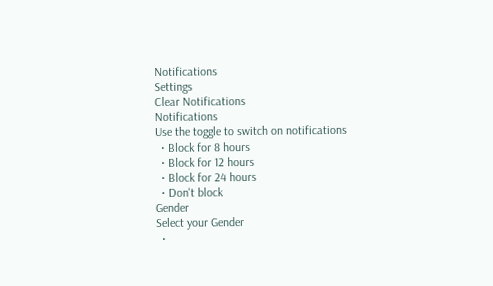Notifications
Settings
Clear Notifications
Notifications
Use the toggle to switch on notifications
  • Block for 8 hours
  • Block for 12 hours
  • Block for 24 hours
  • Don't block
Gender
Select your Gender
  •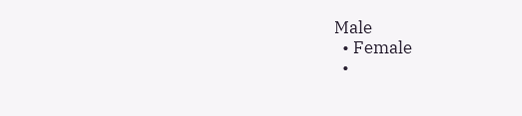Male
  • Female
  •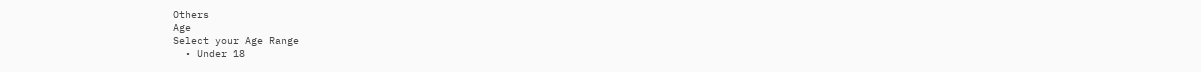Others
Age
Select your Age Range
  • Under 18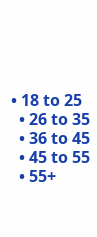• 18 to 25
  • 26 to 35
  • 36 to 45
  • 45 to 55
  • 55+